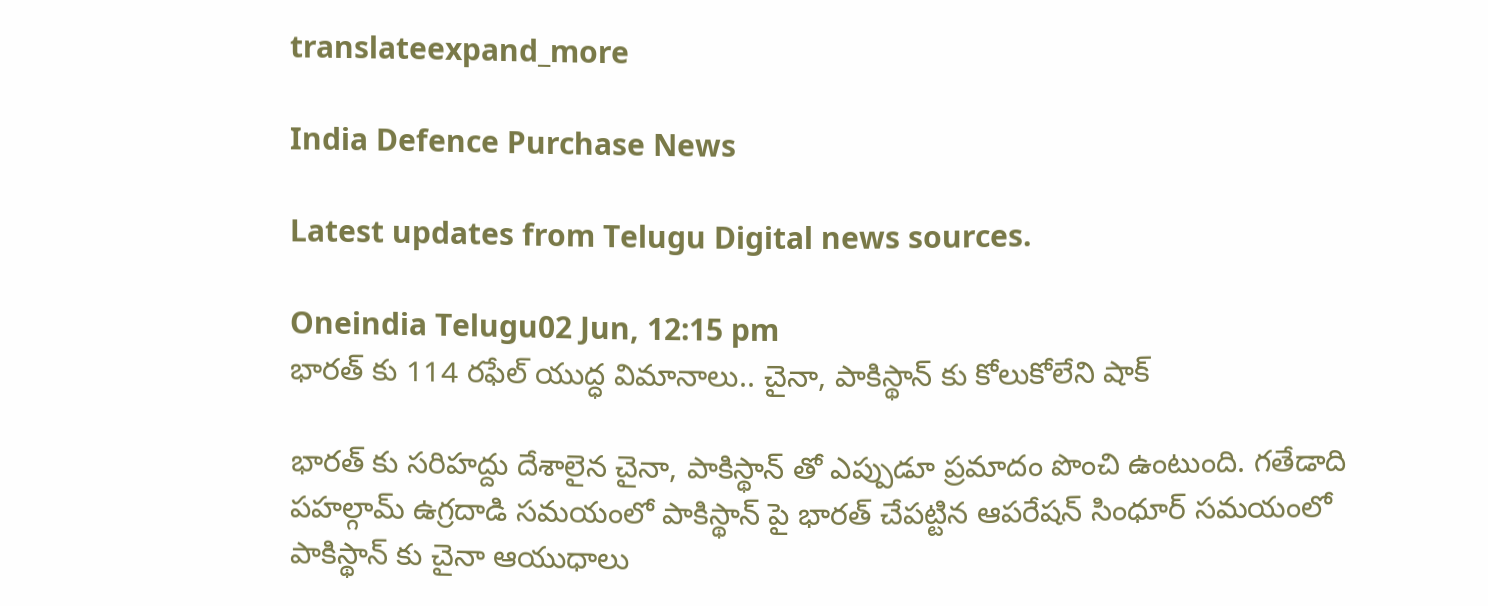translateexpand_more

India Defence Purchase News

Latest updates from Telugu Digital news sources.

Oneindia Telugu02 Jun, 12:15 pm
భారత్ కు 114 రఫేల్ యుద్ధ విమానాలు.. చైనా, పాకిస్థాన్ కు కోలుకోలేని షాక్

భారత్ కు సరిహద్దు దేశాలైన చైనా, పాకిస్థాన్ తో ఎప్పుడూ ప్రమాదం పొంచి ఉంటుంది. గతేడాది పహల్గామ్ ఉగ్రదాడి సమయంలో పాకిస్థాన్ పై భారత్ చేపట్టిన ఆపరేషన్ సింధూర్ సమయంలో పాకిస్థాన్ కు చైనా ఆయుధాలు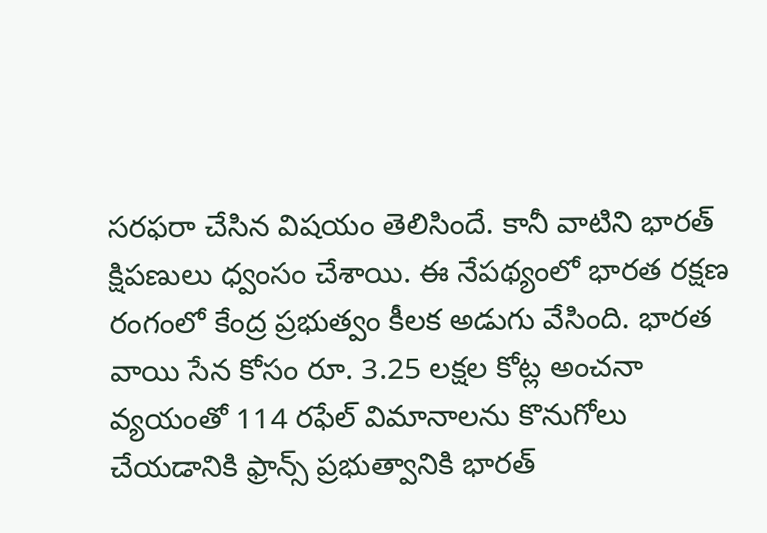సరఫరా చేసిన విషయం తెలిసిందే. కానీ వాటిని భారత్ క్షిపణులు ధ్వంసం చేశాయి. ఈ నేపథ్యంలో భారత రక్షణ రంగంలో కేంద్ర ప్రభుత్వం కీలక అడుగు వేసింది. భారత వాయి సేన కోసం రూ. 3.25 లక్షల కోట్ల అంచనా వ్యయంతో 114 రఫేల్ విమానాలను కొనుగోలు చేయడానికి ఫ్రాన్స్ ప్రభుత్వానికి భారత్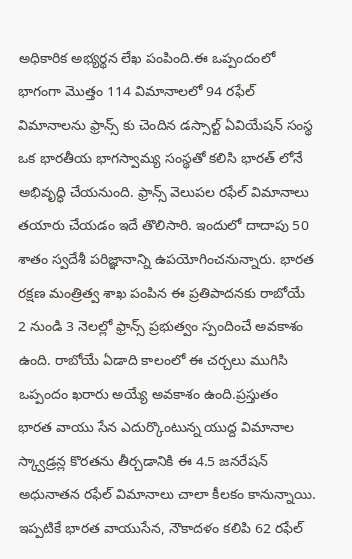అధికారిక అభ్యర్థన లేఖ పంపింది.ఈ ఒప్పందంలో భాగంగా మొత్తం 114 విమానాలలో 94 రఫేల్ విమానాలను ఫ్రాన్స్ కు చెందిన డస్సాల్ట్ ఏవియేషన్ సంస్థ ఒక భారతీయ భాగస్వామ్య సంస్థతో కలిసి భారత్ లోనే అభివృద్ధి చేయనుంది. ఫ్రాన్స్ వెలుపల రఫేల్ విమానాలు తయారు చేయడం ఇదే తొలిసారి. ఇందులో దాదాపు 50 శాతం స్వదేశీ పరిజ్ఞానాన్ని ఉపయోగించనున్నారు. భారత రక్షణ మంత్రిత్వ శాఖ పంపిన ఈ ప్రతిపాదనకు రాబోయే 2 నుండి 3 నెలల్లో ఫ్రాన్స్ ప్రభుత్వం స్పందించే అవకాశం ఉంది. రాబోయే ఏడాది కాలంలో ఈ చర్చలు ముగిసి ఒప్పందం ఖరారు అయ్యే అవకాశం ఉంది.ప్రస్తుతం భారత వాయు సేన ఎదుర్కొంటున్న యుద్ద విమానాల స్క్వాడ్రన్ల కొరతను తీర్చడానికి ఈ 4.5 జనరేషన్ అధునాతన రఫేల్ విమానాలు చాలా కీలకం కానున్నాయి. ఇప్పటికే భారత వాయుసేన, నౌకాదళం కలిపి 62 రఫేల్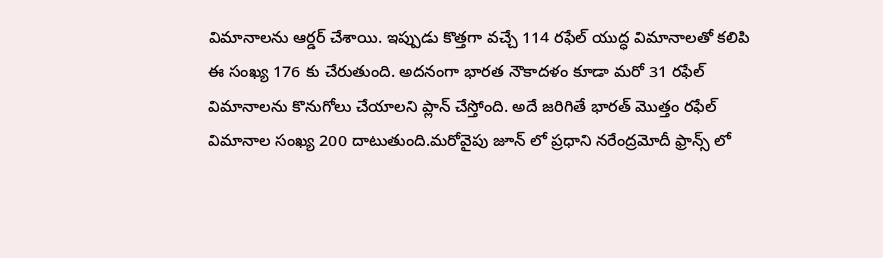విమానాలను ఆర్డర్ చేశాయి. ఇప్పుడు కొత్తగా వచ్చే 114 రఫేల్ యుద్ధ విమానాలతో కలిపి ఈ సంఖ్య 176 కు చేరుతుంది. అదనంగా భారత నౌకాదళం కూడా మరో 31 రఫేల్ విమానాలను కొనుగోలు చేయాలని ప్లాన్ చేస్తోంది. అదే జరిగితే భారత్ మొత్తం రఫేల్ విమానాల సంఖ్య 200 దాటుతుంది.మరోవైపు జూన్ లో ప్రధాని నరేంద్రమోదీ ఫ్రాన్స్ లో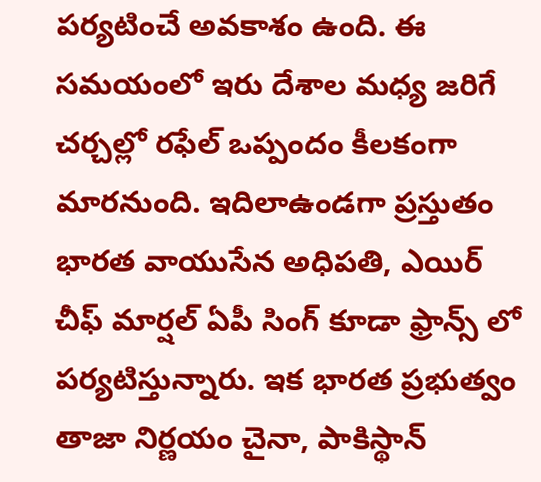పర్యటించే అవకాశం ఉంది. ఈ సమయంలో ఇరు దేశాల మధ్య జరిగే చర్చల్లో రఫేల్ ఒప్పందం కీలకంగా మారనుంది. ఇదిలాఉండగా ప్రస్తుతం భారత వాయుసేన అధిపతి, ఎయిర్ చీఫ్ మార్షల్ ఏపీ సింగ్ కూడా ఫ్రాన్స్ లో పర్యటిస్తున్నారు. ఇక భారత ప్రభుత్వం తాజా నిర్ణయం చైనా, పాకిస్థాన్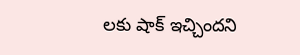లకు షాక్ ఇచ్చిందని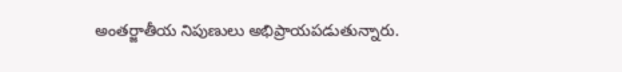అంతర్జాతీయ నిపుణులు అభిప్రాయపడుతున్నారు.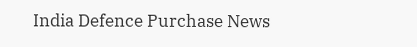India Defence Purchase News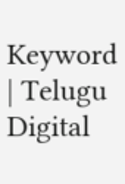Keyword | Telugu Digital